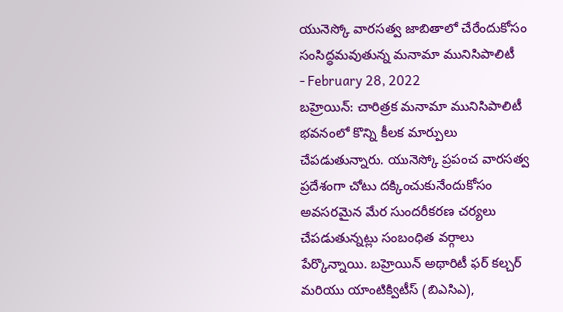యునెస్కో వారసత్వ జాబితాలో చేరేందుకోసం సంసిద్ధమవుతున్న మనామా మునిసిపాలిటీ
- February 28, 2022
బహ్రెయిన్: చారిత్రక మనామా మునిసిపాలిటీ భవనంలో కొన్ని కీలక మార్పులు చేపడుతున్నారు. యునెస్కో ప్రపంచ వారసత్వ ప్రదేశంగా చోటు దక్కించుకునేందుకోసం అవసరమైన మేర సుందరీకరణ చర్యలు చేపడుతున్నట్లు సంబంధిత వర్గాలు పేర్కొన్నాయి. బహ్రెయిన్ అథారిటీ ఫర్ కల్చర్ మరియు యాంటిక్విటీస్ (బిఎసిఎ),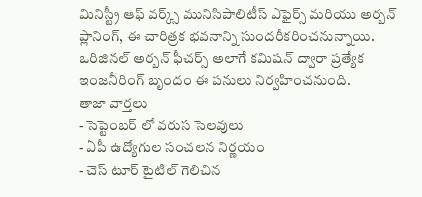మినిస్ట్రీ ఆఫ్ వర్క్స్ మునిసిపాలిటీస్ ఎఫైర్స్ మరియు అర్బన్ ప్లానింగ్, ఈ చారిత్రక భవనాన్ని సుందరీకరించనున్నాయి. ఒరిజినల్ అర్బన్ ఫీచర్స్ అలాగే కమిషన్ ద్వారా ప్రత్యేక ఇంజనీరింగ్ బృందం ఈ పనులు నిర్వహించనుంది.
తాజా వార్తలు
- సెప్టెంబర్ లో వరుస సెలవులు
- ఏపీ ఉద్యోగుల సంచలన నిర్ణయం
- చెస్ టూర్ టైటిల్ గెలిచిన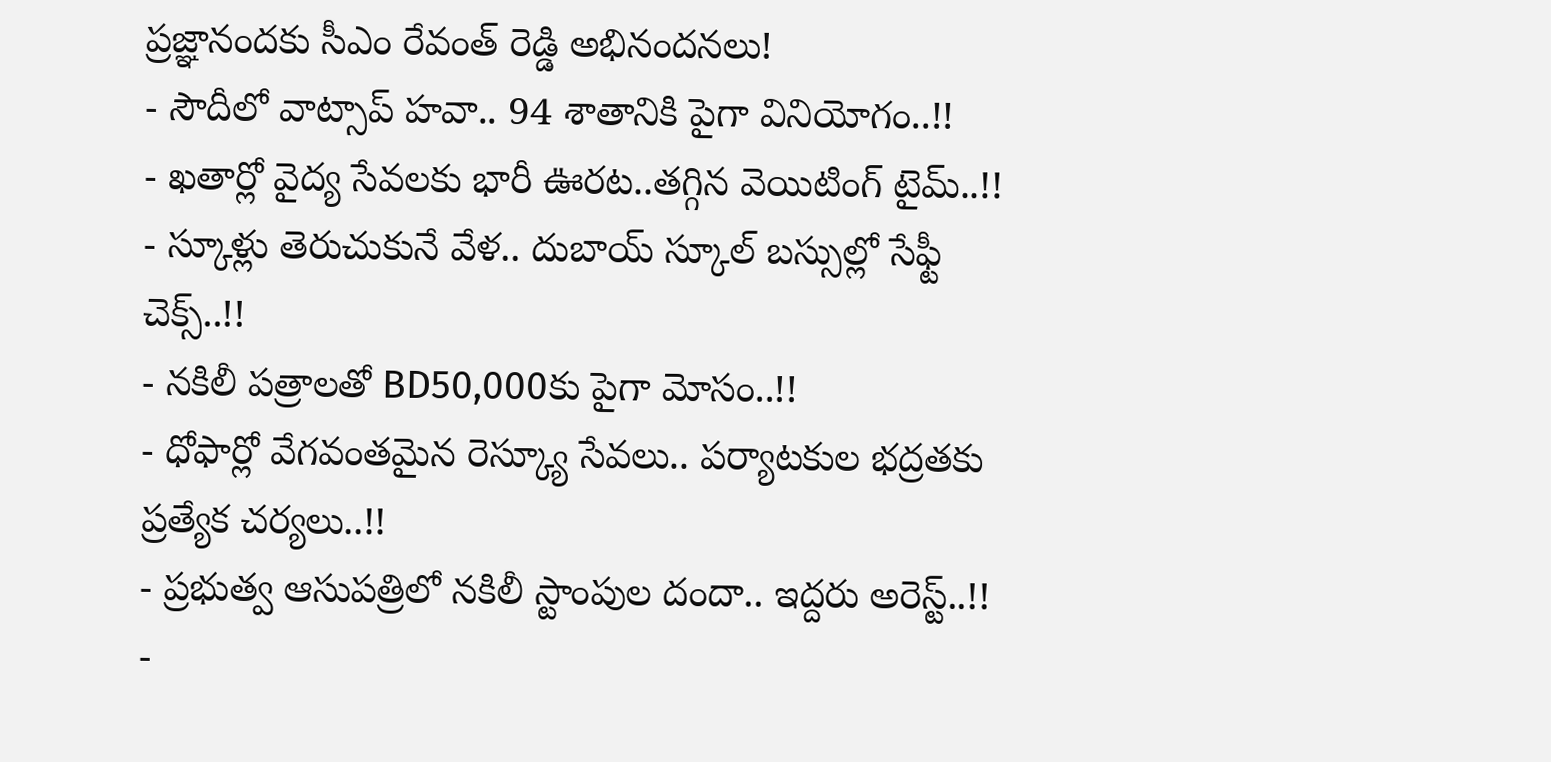ప్రజ్ఞానందకు సీఎం రేవంత్ రెడ్డి అభినందనలు!
- సౌదీలో వాట్సాప్ హవా.. 94 శాతానికి పైగా వినియోగం..!!
- ఖతార్లో వైద్య సేవలకు భారీ ఊరట..తగ్గిన వెయిటింగ్ టైమ్..!!
- స్కూళ్లు తెరుచుకునే వేళ.. దుబాయ్ స్కూల్ బస్సుల్లో సేఫ్టీ చెక్స్..!!
- నకిలీ పత్రాలతో BD50,000కు పైగా మోసం..!!
- ధోఫార్లో వేగవంతమైన రెస్క్యూ సేవలు.. పర్యాటకుల భద్రతకు ప్రత్యేక చర్యలు..!!
- ప్రభుత్వ ఆసుపత్రిలో నకిలీ స్టాంపుల దందా.. ఇద్దరు అరెస్ట్..!!
-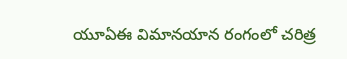యూఏఈ విమానయాన రంగంలో చరిత్ర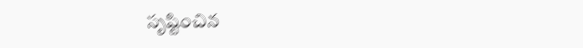సృష్టించిన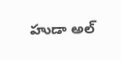హుడా అల్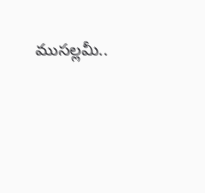ముసల్లమీ..